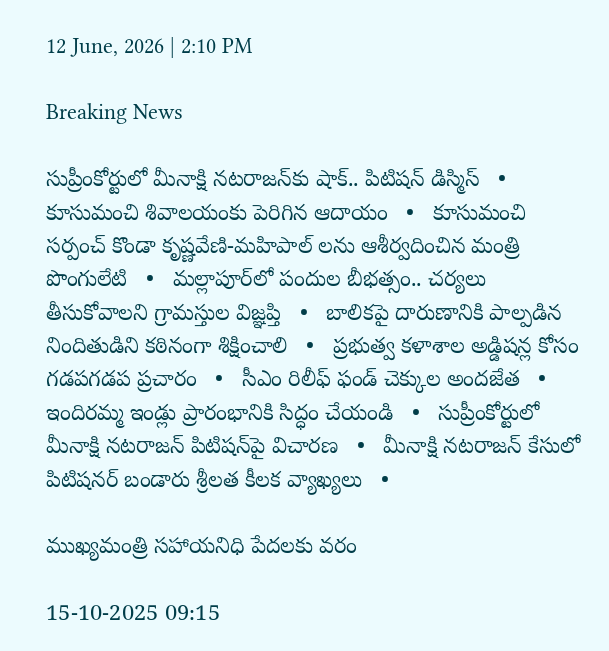12 June, 2026 | 2:10 PM

Breaking News

సుప్రీంకోర్టులో మీనాక్షి నటరాజన్‌కు షాక్.. పిటిషన్ డిస్మిస్   •   కూసుమంచి శివాలయంకు పెరిగిన ఆదాయం   •   కూసుమంచి సర్పంచ్ కొండా కృష్ణవేణి-మహిపాల్ లను ఆశీర్వదించిన మంత్రి పొంగులేటి   •   మల్లాపూర్‌లో పందుల బీభత్సం.. చర్యలు తీసుకోవాలని గ్రామస్తుల విజ్ఞప్తి   •   బాలికపై దారుణానికి పాల్పడిన నిందితుడిని కఠినంగా శిక్షించాలి   •   ప్రభుత్వ కళాశాల అడ్డిషన్ల కోసం గడపగడప ప్రచారం   •   సీఎం రిలీఫ్ ఫండ్ చెక్కుల అందజేత   •   ఇందిరమ్మ ఇండ్లు ప్రారంభానికి సిద్ధం చేయండి   •   సుప్రీంకోర్టులో మీనాక్షి నటరాజన్ పిటిషన్‌పై విచారణ   •   మీనాక్షి నటరాజన్ కేసులో పిటిషనర్ బండారు శ్రీలత కీలక వ్యాఖ్యలు   •

ముఖ్యమంత్రి సహాయనిధి పేదలకు వరం

15-10-2025 09:15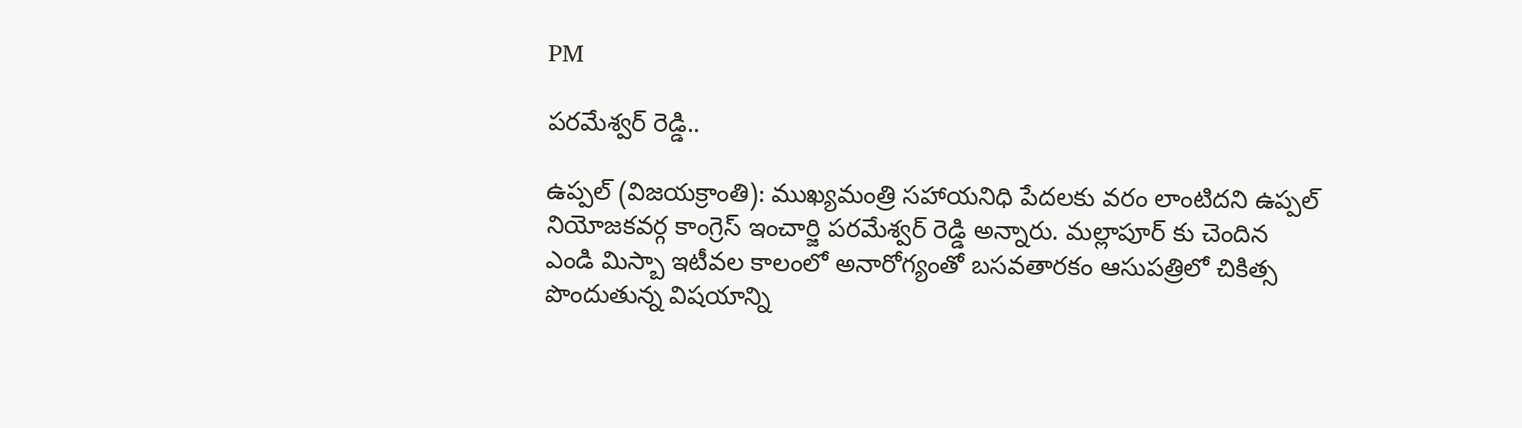PM

పరమేశ్వర్ రెడ్డి..

ఉప్పల్ (విజయక్రాంతి): ముఖ్యమంత్రి సహాయనిధి పేదలకు వరం లాంటిదని ఉప్పల్ నియోజకవర్గ కాంగ్రెస్ ఇంచార్జి పరమేశ్వర్ రెడ్డి అన్నారు. మల్లాపూర్ కు చెందిన  ఎండి మిస్బా ఇటీవల కాలంలో అనారోగ్యంతో బసవతారకం ఆసుపత్రిలో చికిత్స పొందుతున్న విషయాన్ని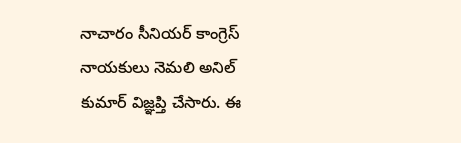నాచారం సీనియర్ కాంగ్రెస్ నాయకులు నెమలి అనిల్ కుమార్ విజ్ఞప్తి చేసారు. ఈ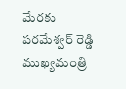మేరకు పరమేశ్వర్ రెడ్డి  ముఖ్యమంత్రి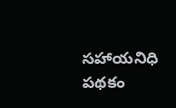సహాయనిధి పథకం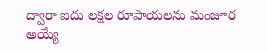ద్వారా ఐదు లక్షల రూపాయలను మంజూర అయ్యే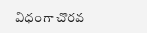విధంగా చొరవ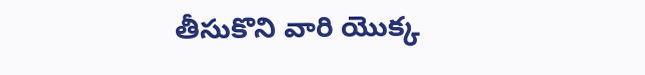తీసుకొని వారి యొక్క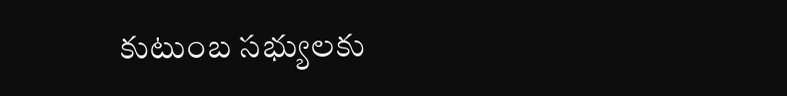కుటుంబ సభ్యులకు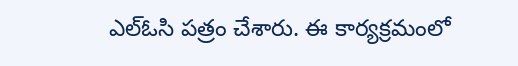ఎల్ఓసి పత్రం చేశారు. ఈ కార్యక్రమంలో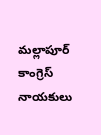మల్లాపూర్ కాంగ్రెస్ నాయకులు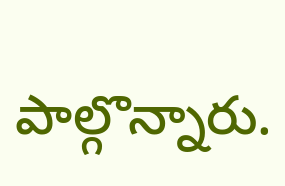పాల్గొన్నారు.